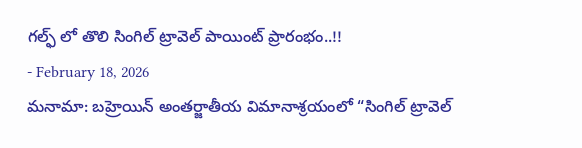గల్ఫ్ లో తొలి సింగిల్ ట్రావెల్ పాయింట్ ప్రారంభం..!!
- February 18, 2026
మనామా: బహ్రెయిన్ అంతర్జాతీయ విమానాశ్రయంలో “సింగిల్ ట్రావెల్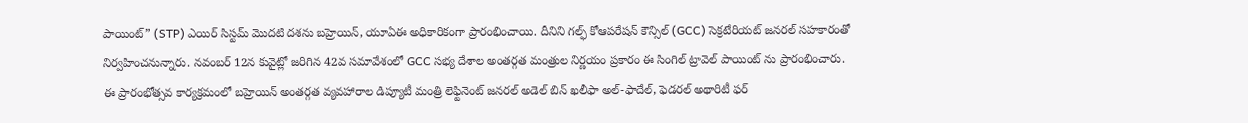పాయింట్” (STP) ఎయిర్ సిస్టమ్ మొదటి దశను బహ్రెయిన్, యూఏఈ అధికారికంగా ప్రారంభించాయి. దీనిని గల్ఫ్ కోఆపరేషన్ కౌన్సిల్ (GCC) సెక్రటేరియట్ జనరల్ సహకారంతో నిర్వహించనున్నారు. నవంబర్ 12న కువైట్లో జరిగిన 42వ సమావేశంలో GCC సభ్య దేశాల అంతర్గత మంత్రుల నిర్ణయం ప్రకారం ఈ సింగిల్ ట్రావెల్ పాయింట్ ను ప్రారంభించారు.
ఈ ప్రారంభోత్సవ కార్యక్రమంలో బహ్రెయిన్ అంతర్గత వ్యవహారాల డిప్యూటీ మంత్రి లెఫ్టినెంట్ జనరల్ అడెల్ బిన్ ఖలీఫా అల్-ఫాదేల్, ఫెడరల్ అథారిటీ ఫర్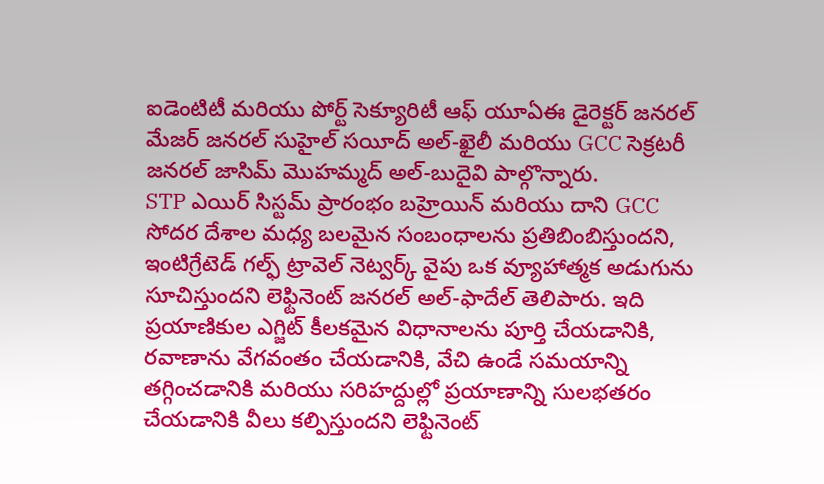ఐడెంటిటీ మరియు పోర్ట్ సెక్యూరిటీ ఆఫ్ యూఏఈ డైరెక్టర్ జనరల్ మేజర్ జనరల్ సుహైల్ సయీద్ అల్-ఖైలీ మరియు GCC సెక్రటరీ జనరల్ జాసిమ్ మొహమ్మద్ అల్-బుదైవి పాల్గొన్నారు.
STP ఎయిర్ సిస్టమ్ ప్రారంభం బహ్రెయిన్ మరియు దాని GCC సోదర దేశాల మధ్య బలమైన సంబంధాలను ప్రతిబింబిస్తుందని, ఇంటిగ్రేటెడ్ గల్ఫ్ ట్రావెల్ నెట్వర్క్ వైపు ఒక వ్యూహాత్మక అడుగును సూచిస్తుందని లెఫ్టినెంట్ జనరల్ అల్-ఫాదేల్ తెలిపారు. ఇది ప్రయాణికుల ఎగ్జిట్ కీలకమైన విధానాలను పూర్తి చేయడానికి, రవాణాను వేగవంతం చేయడానికి, వేచి ఉండే సమయాన్ని తగ్గించడానికి మరియు సరిహద్దుల్లో ప్రయాణాన్ని సులభతరం చేయడానికి వీలు కల్పిస్తుందని లెఫ్టినెంట్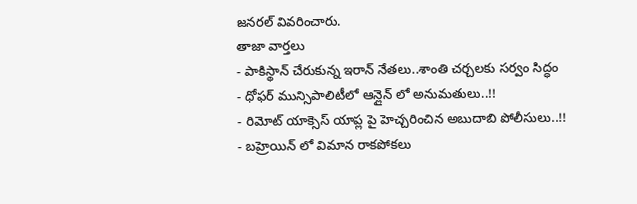జనరల్ వివరించారు.
తాజా వార్తలు
- పాకిస్థాన్ చేరుకున్న ఇరాన్ నేతలు..శాంతి చర్చలకు సర్వం సిద్ధం
- ధోఫర్ మున్సిపాలిటీలో ఆన్లైన్ లో అనుమతులు..!!
- రిమోట్ యాక్సెస్ యాప్ల పై హెచ్చరించిన అబుదాబి పోలీసులు..!!
- బహ్రెయిన్ లో విమాన రాకపోకలు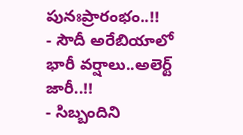పునఃప్రారంభం..!!
- సౌదీ అరేబియాలో భారీ వర్షాలు..అలెర్ట్ జారీ..!!
- సిబ్బందిని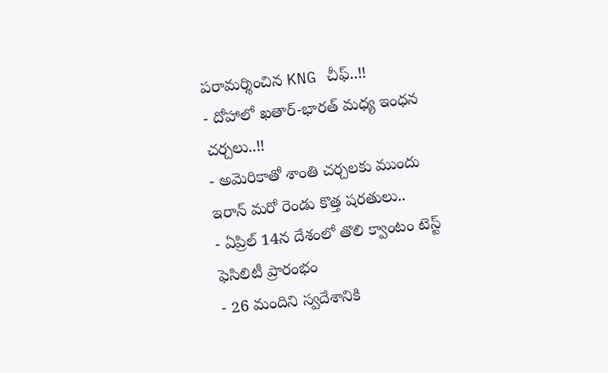పరామర్శించిన KNG చీఫ్..!!
- దోహాలో ఖతార్-భారత్ మధ్య ఇంధన చర్చలు..!!
- అమెరికాతో శాంతి చర్చలకు ముందు ఇరాన్ మరో రెండు కొత్త షరతులు..
- ఏప్రిల్ 14న దేశంలో తొలి క్వాంటం టెస్ట్ ఫెసిలిటీ ప్రారంభం
- 26 మందిని స్వదేశానికి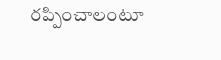రప్పించాలంటూ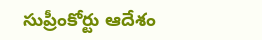సుప్రీంకోర్టు ఆదేశం